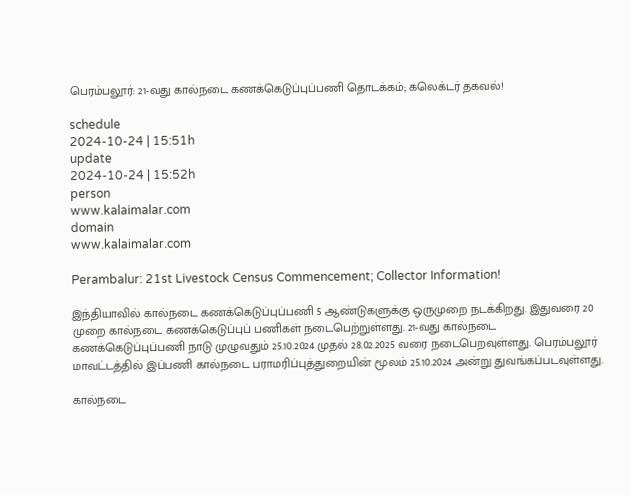பெரம்பலூர்: 21-வது கால்நடை கணக்கெடுப்புப்பணி தொடக்கம்; கலெக்டர் தகவல்!

schedule
2024-10-24 | 15:51h
update
2024-10-24 | 15:52h
person
www.kalaimalar.com
domain
www.kalaimalar.com

Perambalur: 21st Livestock Census Commencement; Collector Information!

இந்தியாவில் கால்நடை கணக்கெடுப்புப்பணி 5 ஆண்டுகளுக்கு ஒருமுறை நடக்கிறது. இதுவரை 20 முறை கால்நடை கணக்கெடுப்புப் பணிகள் நடைபெற்றுள்ளது. 21-வது கால்நடை கணக்கெடுப்புப்பணி நாடு முழுவதும் 25.10.2024 முதல் 28.02.2025 வரை நடைபெறவுள்ளது. பெரம்பலூர் மாவட்டத்தில் இப்பணி கால்நடை பராமரிப்புத்துறையின் மூலம் 25.10.2024 அன்று துவங்கப்படவுள்ளது.

கால்நடை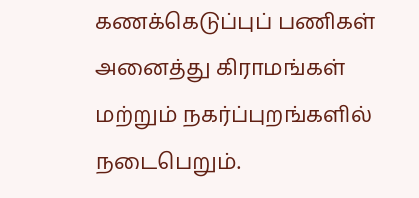கணக்கெடுப்புப் பணிகள் அனைத்து கிராமங்கள் மற்றும் நகர்ப்புறங்களில் நடைபெறும்.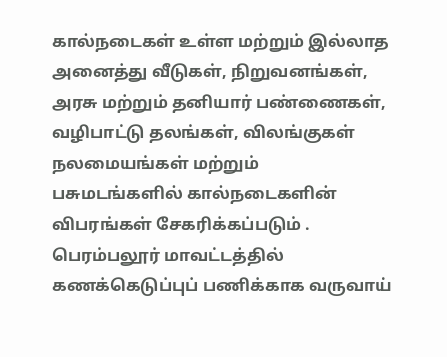கால்நடைகள் உள்ள மற்றும் இல்லாத அனைத்து வீடுகள், நிறுவனங்கள், அரசு மற்றும் தனியார் பண்ணைகள், வழிபாட்டு தலங்கள், விலங்குகள் நலமையங்கள் மற்றும் பசுமடங்களில் கால்நடைகளின் விபரங்கள் சேகரிக்கப்படும் . பெரம்பலூர் மாவட்டத்தில் கணக்கெடுப்புப் பணிக்காக வருவாய்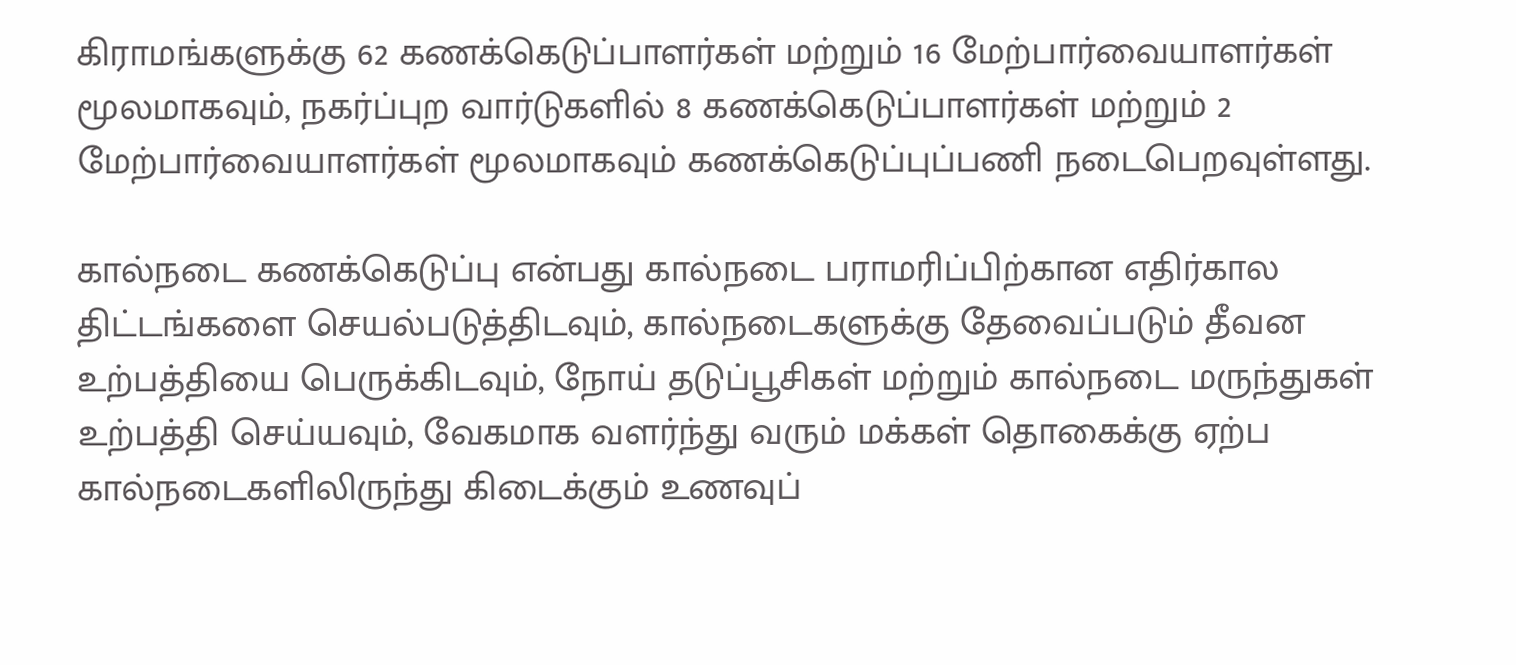கிராமங்களுக்கு 62 கணக்கெடுப்பாளர்கள் மற்றும் 16 மேற்பார்வையாளர்கள் மூலமாகவும், நகர்ப்புற வார்டுகளில் 8 கணக்கெடுப்பாளர்கள் மற்றும் 2 மேற்பார்வையாளர்கள் மூலமாகவும் கணக்கெடுப்புப்பணி நடைபெறவுள்ளது.

கால்நடை கணக்கெடுப்பு என்பது கால்நடை பராமரிப்பிற்கான எதிர்கால திட்டங்களை செயல்படுத்திடவும், கால்நடைகளுக்கு தேவைப்படும் தீவன உற்பத்தியை பெருக்கிடவும், நோய் தடுப்பூசிகள் மற்றும் கால்நடை மருந்துகள் உற்பத்தி செய்யவும், வேகமாக வளர்ந்து வரும் மக்கள் தொகைக்கு ஏற்ப கால்நடைகளிலிருந்து கிடைக்கும் உணவுப்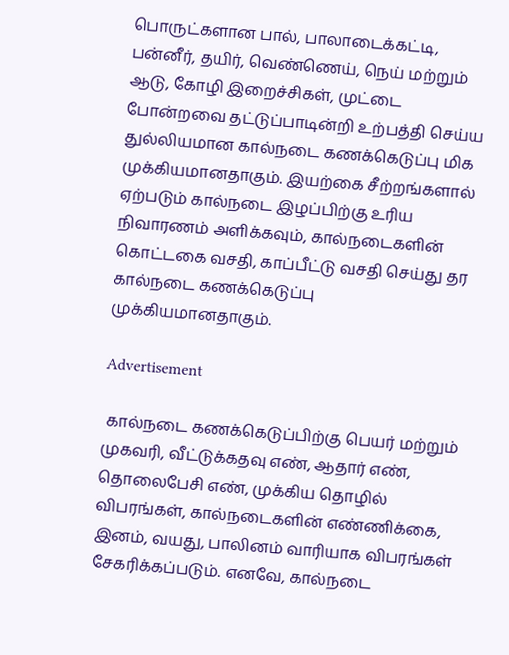பொருட்களான பால், பாலாடைக்கட்டி, பன்னீர், தயிர், வெண்ணெய், நெய் மற்றும் ஆடு, கோழி இறைச்சிகள், முட்டை போன்றவை தட்டுப்பாடின்றி உற்பத்தி செய்ய துல்லியமான கால்நடை கணக்கெடுப்பு மிக முக்கியமானதாகும். இயற்கை சீற்றங்களால் ஏற்படும் கால்நடை இழப்பிற்கு உரிய நிவாரணம் அளிக்கவும், கால்நடைகளின் கொட்டகை வசதி, காப்பீட்டு வசதி செய்து தர கால்நடை கணக்கெடுப்பு முக்கியமானதாகும்.

Advertisement

 கால்நடை கணக்கெடுப்பிற்கு பெயர் மற்றும் முகவரி, வீட்டுக்கதவு எண், ஆதார் எண், தொலைபேசி எண், முக்கிய தொழில் விபரங்கள், கால்நடைகளின் எண்ணிக்கை, இனம், வயது, பாலினம் வாரியாக விபரங்கள் சேகரிக்கப்படும். எனவே, கால்நடை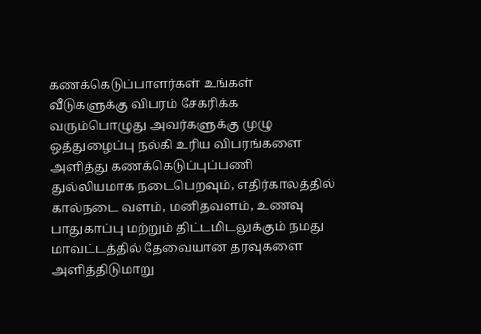கணக்கெடுப்பாளர்கள் உங்கள் வீடுகளுக்கு விபரம் சேகரிக்க வரும்பொழுது அவர்களுக்கு முழு ஒத்துழைப்பு நல்கி உரிய விபரங்களை அளித்து கணக்கெடுப்புப்பணி துல்லியமாக நடைபெறவும், எதிர்காலத்தில் கால்நடை வளம், மனிதவளம், உணவு பாதுகாப்பு மற்றும் திட்டமிடலுக்கும் நமது மாவட்டத்தில் தேவையான தரவுகளை அளித்திடுமாறு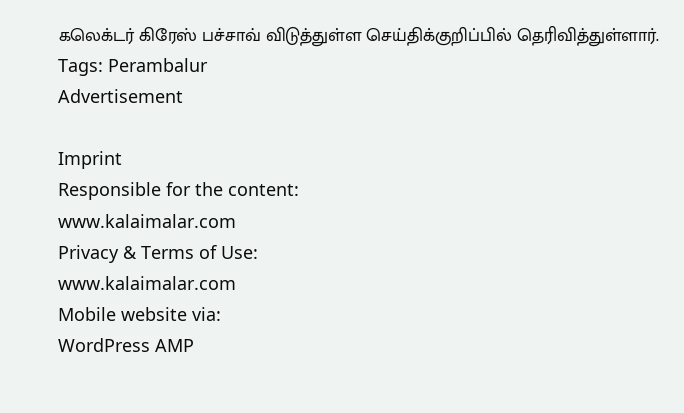கலெக்டர் கிரேஸ் பச்சாவ் விடுத்துள்ள செய்திக்குறிப்பில் தெரிவித்துள்ளார்.
Tags: Perambalur
Advertisement

Imprint
Responsible for the content:
www.kalaimalar.com
Privacy & Terms of Use:
www.kalaimalar.com
Mobile website via:
WordPress AMP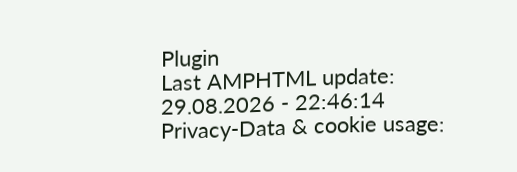Plugin
Last AMPHTML update:
29.08.2026 - 22:46:14
Privacy-Data & cookie usage: